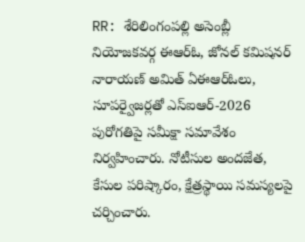RR: శేరిలింగంపల్లి అసెంబ్లీ నియోజకవర్గ ఈఆర్ఓ, జోనల్ కమిషనర్ నారాయణ్ అమిత్ ఏఈఆర్ఓలు, సూపర్వైజర్లతో ఎస్ఐఆర్-2026 పురోగతిపై సమీక్షా సమావేశం నిర్వహించారు. నోటీసుల అందజేత, కేసుల పరిష్కారం, క్షేత్రస్థాయి సమస్యలపై చర్చించారు.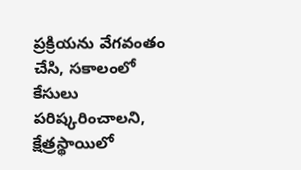ప్రక్రియను వేగవంతం చేసి, సకాలంలో కేసులు పరిష్కరించాలని, క్షేత్రస్థాయిలో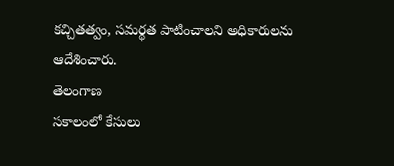కచ్చితత్వం, సమర్థత పాటించాలని అధికారులను ఆదేశించారు.
తెలంగాణ
సకాలంలో కేసులు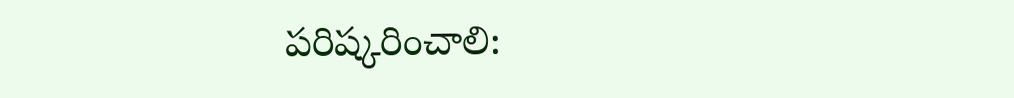పరిష్కరించాలి: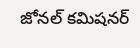జోనల్ కమిషనర్